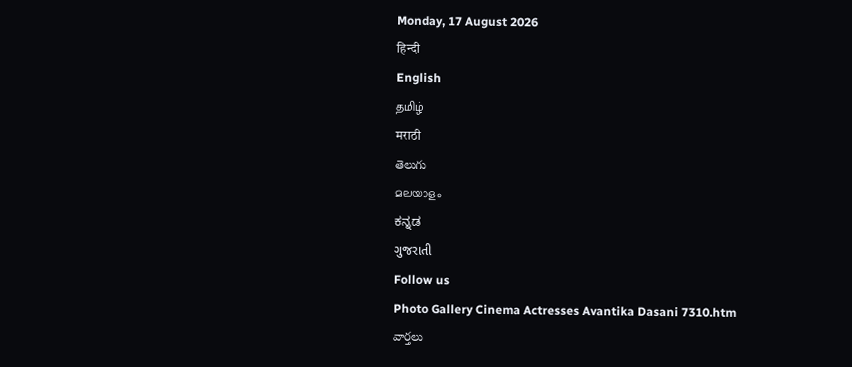Monday, 17 August 2026
हिन्दी
English
தமிழ்
मराठी
తెలుగు
മലയാളം
ಕನ್ನಡ
ગુજરાતી
Follow us
Photo Gallery Cinema Actresses Avantika Dasani 7310.htm
వార్తలు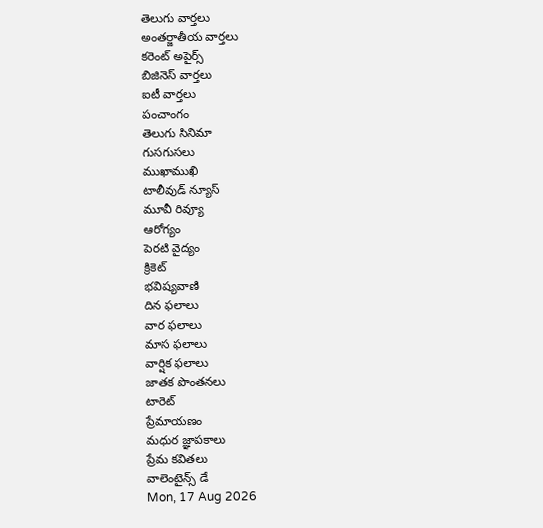తెలుగు వార్తలు
అంతర్జాతీయ వార్తలు
కరెంట్ అపైర్స్
బిజినెస్ వార్తలు
ఐటీ వార్తలు
పంచాంగం
తెలుగు సినిమా
గుసగుసలు
ముఖాముఖి
టాలీవుడ్ న్యూస్
మూవీ రివ్యూ
ఆరోగ్యం
పెరటి వైద్యం
క్రికెట్
భవిష్యవాణి
దిన ఫలాలు
వార ఫలాలు
మాస ఫలాలు
వార్షిక ఫలాలు
జాతక పొంతనలు
టారెట్
ప్రేమాయణం
మధుర జ్ఞాపకాలు
ప్రేమ కవితలు
వాలెంటైన్స్ డే
Mon, 17 Aug 2026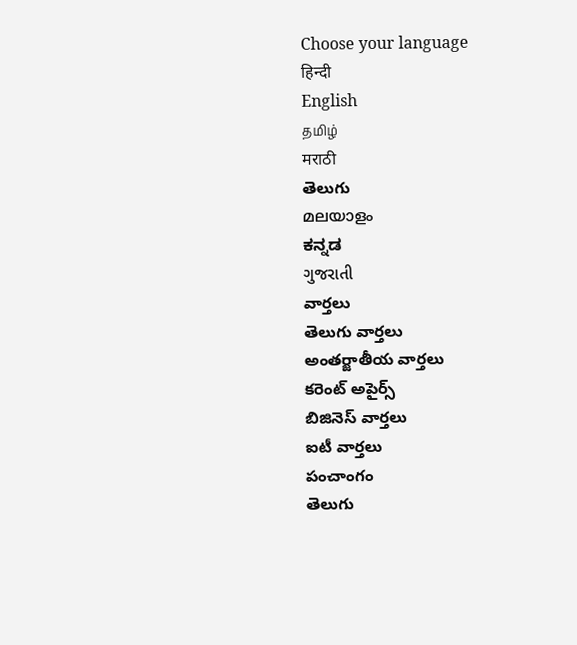Choose your language
हिन्दी
English
தமிழ்
मराठी
తెలుగు
മലയാളം
ಕನ್ನಡ
ગુજરાતી
వార్తలు
తెలుగు వార్తలు
అంతర్జాతీయ వార్తలు
కరెంట్ అపైర్స్
బిజినెస్ వార్తలు
ఐటీ వార్తలు
పంచాంగం
తెలుగు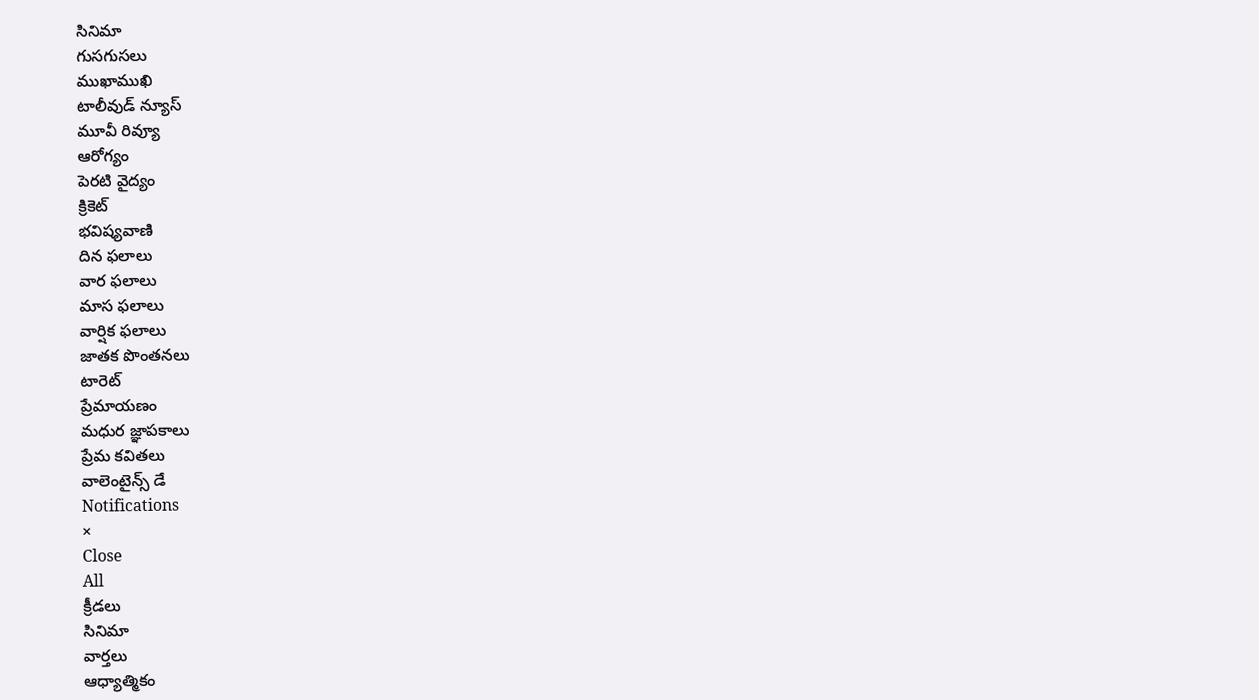సినిమా
గుసగుసలు
ముఖాముఖి
టాలీవుడ్ న్యూస్
మూవీ రివ్యూ
ఆరోగ్యం
పెరటి వైద్యం
క్రికెట్
భవిష్యవాణి
దిన ఫలాలు
వార ఫలాలు
మాస ఫలాలు
వార్షిక ఫలాలు
జాతక పొంతనలు
టారెట్
ప్రేమాయణం
మధుర జ్ఞాపకాలు
ప్రేమ కవితలు
వాలెంటైన్స్ డే
Notifications
×
Close
All
క్రీడలు
సినిమా
వార్తలు
ఆధ్యాత్మికం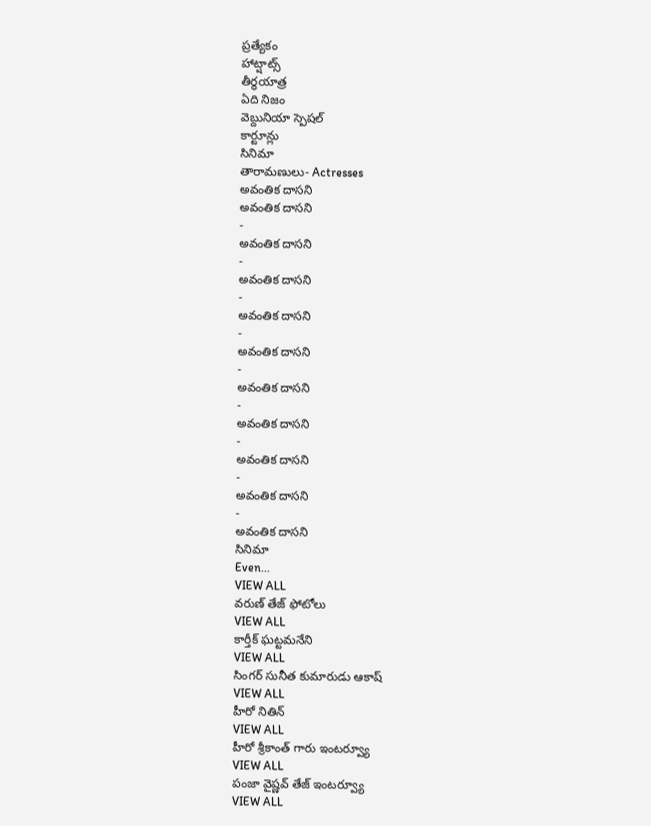ప్రత్యేకం
హాట్షాట్స్
తీర్థయాత్ర
ఏది నిజం
వెబ్దునియా స్పెషల్
కార్టూన్లు
సినిమా
తారామణులు- Actresses
అవంతిక దాసని
అవంతిక దాసని
-
అవంతిక దాసని
-
అవంతిక దాసని
-
అవంతిక దాసని
-
అవంతిక దాసని
-
అవంతిక దాసని
-
అవంతిక దాసని
-
అవంతిక దాసని
-
అవంతిక దాసని
-
అవంతిక దాసని
సినిమా
Even...
VIEW ALL
వరుణ్ తేజ్ ఫోటోలు
VIEW ALL
కార్తీక్ ఘట్టమనేని
VIEW ALL
సింగర్ సునీత కుమారుడు ఆకాష్
VIEW ALL
హీరో నితిన్
VIEW ALL
హీరో శ్రీకాంత్ గారు ఇంటర్వ్యూ
VIEW ALL
పంజా వైష్ణవ్ తేజ్ ఇంటర్వ్యూ
VIEW ALL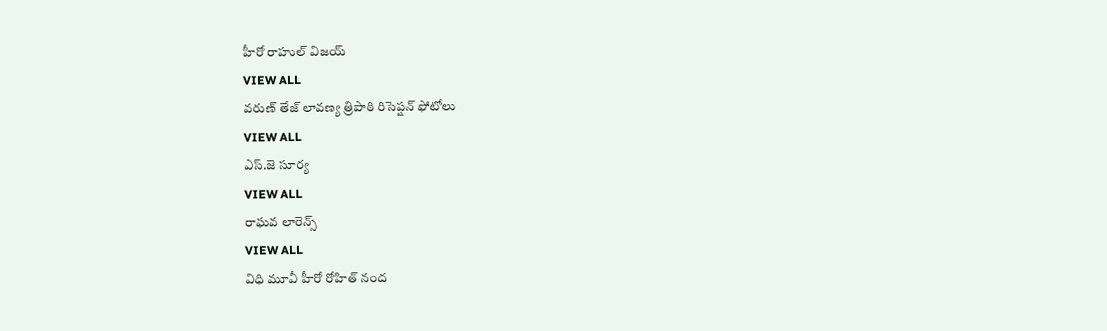హీరో రాహుల్ విజయ్
VIEW ALL
వరుణ్ తేజ్ లావణ్య త్రిపాఠి రిసెప్షన్ ఫోటోలు
VIEW ALL
ఎస్.జె సూర్య
VIEW ALL
రాఘవ లారెన్స్
VIEW ALL
విధి మూవీ హీరో రోహిత్ నంద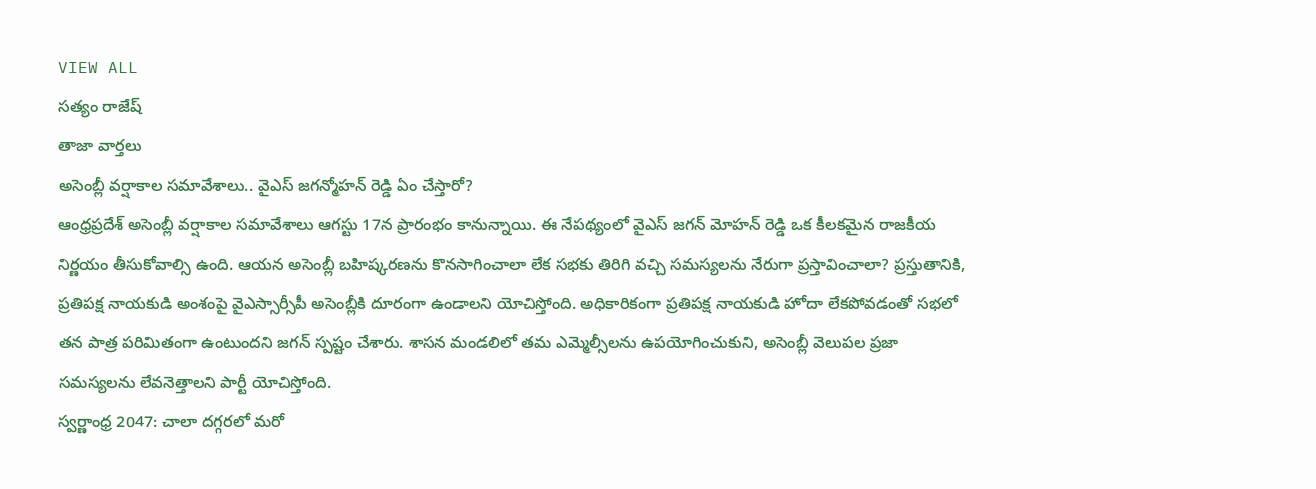VIEW ALL
సత్యం రాజేష్
తాజా వార్తలు
అసెంబ్లీ వర్షాకాల సమావేశాలు.. వైఎస్ జగన్మోహన్ రెడ్డి ఏం చేస్తారో?
ఆంధ్రప్రదేశ్ అసెంబ్లీ వర్షాకాల సమావేశాలు ఆగస్టు 17న ప్రారంభం కానున్నాయి. ఈ నేపథ్యంలో వైఎస్ జగన్ మోహన్ రెడ్డి ఒక కీలకమైన రాజకీయ నిర్ణయం తీసుకోవాల్సి ఉంది. ఆయన అసెంబ్లీ బహిష్కరణను కొనసాగించాలా లేక సభకు తిరిగి వచ్చి సమస్యలను నేరుగా ప్రస్తావించాలా? ప్రస్తుతానికి, ప్రతిపక్ష నాయకుడి అంశంపై వైఎస్సార్సీపీ అసెంబ్లీకి దూరంగా ఉండాలని యోచిస్తోంది. అధికారికంగా ప్రతిపక్ష నాయకుడి హోదా లేకపోవడంతో సభలో తన పాత్ర పరిమితంగా ఉంటుందని జగన్ స్పష్టం చేశారు. శాసన మండలిలో తమ ఎమ్మెల్సీలను ఉపయోగించుకుని, అసెంబ్లీ వెలుపల ప్రజా సమస్యలను లేవనెత్తాలని పార్టీ యోచిస్తోంది.
స్వర్ణాంధ్ర 2047: చాలా దగ్గరలో మరో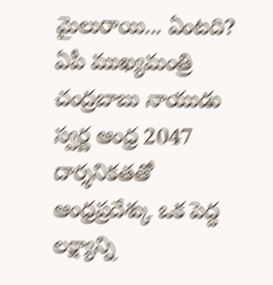మైలురాయి... ఏంటది?
ఏపీ ముఖ్యమంత్రి చంద్రబాబు నాయుడు స్వర్ణ ఆంధ్ర 2047 దార్శనికతతో ఆంధ్రప్రదేశ్కు ఒక పెద్ద లక్ష్యాన్ని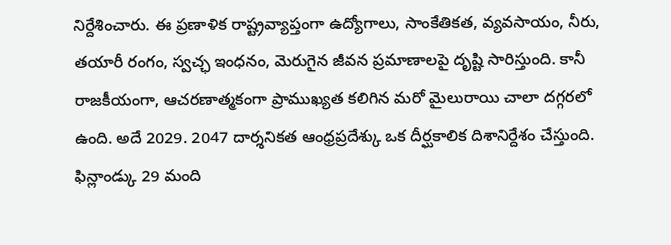నిర్దేశించారు. ఈ ప్రణాళిక రాష్ట్రవ్యాప్తంగా ఉద్యోగాలు, సాంకేతికత, వ్యవసాయం, నీరు, తయారీ రంగం, స్వచ్ఛ ఇంధనం, మెరుగైన జీవన ప్రమాణాలపై దృష్టి సారిస్తుంది. కానీ రాజకీయంగా, ఆచరణాత్మకంగా ప్రాముఖ్యత కలిగిన మరో మైలురాయి చాలా దగ్గరలో ఉంది. అదే 2029. 2047 దార్శనికత ఆంధ్రప్రదేశ్కు ఒక దీర్ఘకాలిక దిశానిర్దేశం చేస్తుంది.
ఫిన్లాండ్కు 29 మంది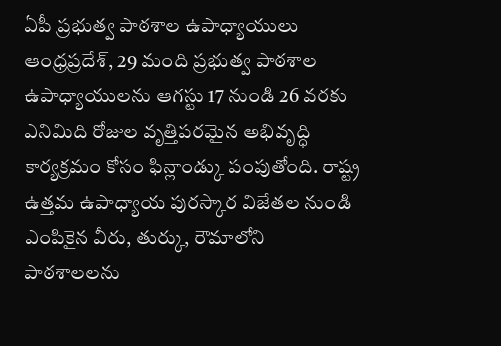ఏపీ ప్రభుత్వ పాఠశాల ఉపాధ్యాయులు
ఆంధ్రప్రదేశ్, 29 మంది ప్రభుత్వ పాఠశాల ఉపాధ్యాయులను ఆగస్టు 17 నుండి 26 వరకు ఎనిమిది రోజుల వృత్తిపరమైన అభివృద్ధి కార్యక్రమం కోసం ఫిన్లాండ్కు పంపుతోంది. రాష్ట్ర ఉత్తమ ఉపాధ్యాయ పురస్కార విజేతల నుండి ఎంపికైన వీరు, తుర్కు, రౌమాలోని పాఠశాలలను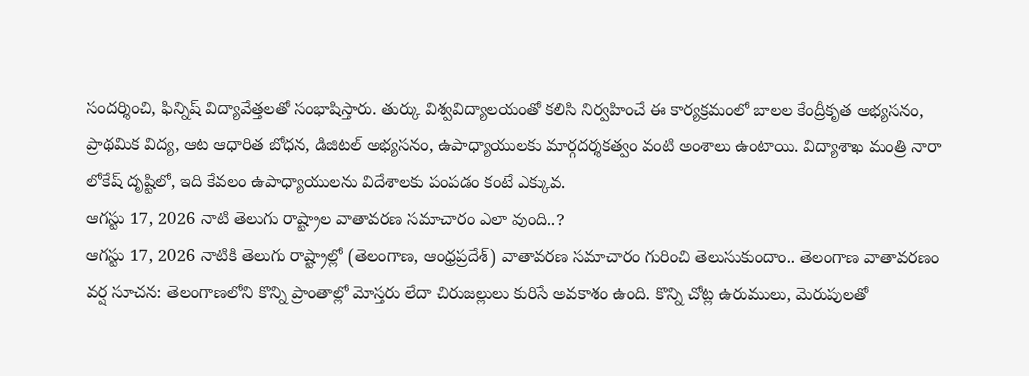సందర్శించి, ఫిన్నిష్ విద్యావేత్తలతో సంభాషిస్తారు. తుర్కు విశ్వవిద్యాలయంతో కలిసి నిర్వహించే ఈ కార్యక్రమంలో బాలల కేంద్రీకృత అభ్యసనం, ప్రాథమిక విద్య, ఆట ఆధారిత బోధన, డిజిటల్ అభ్యసనం, ఉపాధ్యాయులకు మార్గదర్శకత్వం వంటి అంశాలు ఉంటాయి. విద్యాశాఖ మంత్రి నారా లోకేష్ దృష్టిలో, ఇది కేవలం ఉపాధ్యాయులను విదేశాలకు పంపడం కంటే ఎక్కువ.
ఆగస్టు 17, 2026 నాటి తెలుగు రాష్ట్రాల వాతావరణ సమాచారం ఎలా వుంది..?
ఆగస్టు 17, 2026 నాటికి తెలుగు రాష్ట్రాల్లో (తెలంగాణ, ఆంధ్రప్రదేశ్) వాతావరణ సమాచారం గురించి తెలుసుకుందాం.. తెలంగాణ వాతావరణం వర్ష సూచన: తెలంగాణలోని కొన్ని ప్రాంతాల్లో మోస్తరు లేదా చిరుజల్లులు కురిసే అవకాశం ఉంది. కొన్ని చోట్ల ఉరుములు, మెరుపులతో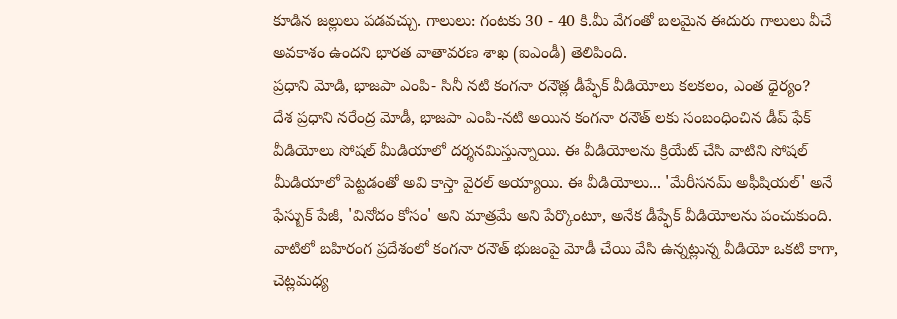కూడిన జల్లులు పడవచ్చు. గాలులు: గంటకు 30 - 40 కి.మీ వేగంతో బలమైన ఈదురు గాలులు వీచే అవకాశం ఉందని భారత వాతావరణ శాఖ (ఐఎండీ) తెలిపింది.
ప్రధాని మోడి, భాజపా ఎంపి- సినీ నటి కంగనా రనౌత్ల డీప్ఫేక్ వీడియోలు కలకలం, ఎంత ధైర్యం?
దేశ ప్రధాని నరేంద్ర మోడీ, భాజపా ఎంపి-నటి అయిన కంగనా రనౌత్ లకు సంబంధించిన డీప్ ఫేక్ వీడియోలు సోషల్ మీడియాలో దర్శనమిస్తున్నాయి. ఈ వీడియోలను క్రియేట్ చేసి వాటిని సోషల్ మీడియాలో పెట్టడంతో అవి కాస్తా వైరల్ అయ్యాయి. ఈ వీడియోలు... 'మేరీసనమ్ అఫీషియల్' అనే ఫేస్బుక్ పేజీ, 'వినోదం కోసం' అని మాత్రమే అని పేర్కొంటూ, అనేక డీప్ఫేక్ వీడియోలను పంచుకుంది. వాటిలో బహిరంగ ప్రదేశంలో కంగనా రనౌత్ భుజంపై మోడీ చేయి వేసి ఉన్నట్లున్న వీడియో ఒకటి కాగా, చెట్లమధ్య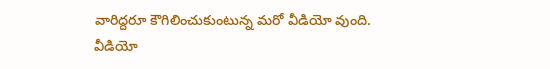వారిద్దరూ కౌగిలించుకుంటున్న మరో వీడియో వుంది.
వీడియో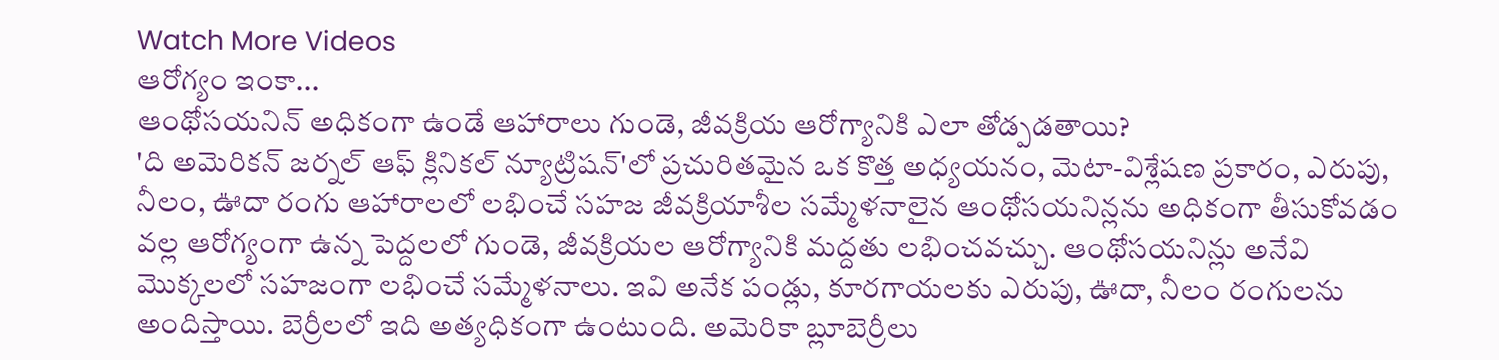Watch More Videos
ఆరోగ్యం ఇంకా...
ఆంథోసయనిన్ అధికంగా ఉండే ఆహారాలు గుండె, జీవక్రియ ఆరోగ్యానికి ఎలా తోడ్పడతాయి?
'ది అమెరికన్ జర్నల్ ఆఫ్ క్లినికల్ న్యూట్రిషన్'లో ప్రచురితమైన ఒక కొత్త అధ్యయనం, మెటా-విశ్లేషణ ప్రకారం, ఎరుపు, నీలం, ఊదా రంగు ఆహారాలలో లభించే సహజ జీవక్రియాశీల సమ్మేళనాలైన ఆంథోసయనిన్లను అధికంగా తీసుకోవడం వల్ల ఆరోగ్యంగా ఉన్న పెద్దలలో గుండె, జీవక్రియల ఆరోగ్యానికి మద్దతు లభించవచ్చు. ఆంథోసయనిన్లు అనేవి మొక్కలలో సహజంగా లభించే సమ్మేళనాలు. ఇవి అనేక పండ్లు, కూరగాయలకు ఎరుపు, ఊదా, నీలం రంగులను అందిస్తాయి. బెర్రీలలో ఇది అత్యధికంగా ఉంటుంది. అమెరికా బ్లూబెర్రీలు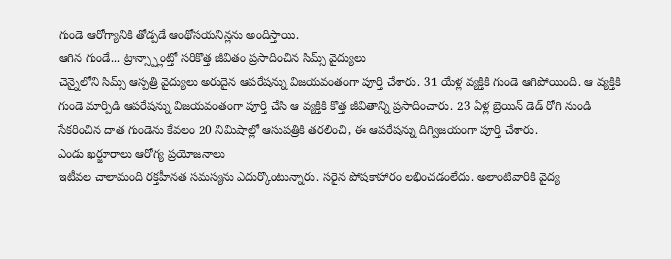గుండె ఆరోగ్యానికి తోడ్పడే ఆంథోసయనిన్లను అందిస్తాయి.
ఆగిన గుండే... ట్రాన్స్ప్లాంట్తో సరికొత్త జీవితం ప్రసాదించిన సిమ్స్ వైద్యులు
చెన్నైలోని సిమ్స్ ఆస్పత్రి వైద్యులు అరుదైన ఆపరేషన్ను విజయవంతంగా పూర్తి చేశారు. 31 యేళ్ల వ్యక్తికి గుండె ఆగిపోయింది. ఆ వ్యక్తికి గుండె మార్పిడి ఆపరేషన్ను విజయవంతంగా పూర్తి చేసి ఆ వ్యక్తికి కొత్త జీవితాన్ని ప్రసాదించారు. 23 ఏళ్ల బ్రెయిన్ డెడ్ రోగి నుండి సేకరించిన దాత గుండెను కేవలం 20 నిమిషాల్లో ఆసుపత్రికి తరలించి, ఈ ఆపరేషన్ను దిగ్విజయంగా పూర్తి చేశారు.
ఎండు ఖర్జూరాలు ఆరోగ్య ప్రయోజనాలు
ఇటీవల చాలామంది రక్తహీనత సమస్యను ఎదుర్కొంటున్నారు. సరైన పోషకాహారం లభించడంలేదు. అలాంటివారికి వైద్య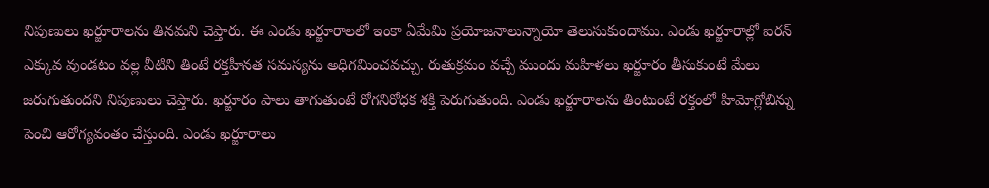నిపుణులు ఖర్జూరాలను తినమని చెప్తారు. ఈ ఎండు ఖర్జూరాలలో ఇంకా ఏమేమి ప్రయోజనాలున్నాయో తెలుసుకుందాము. ఎండు ఖర్జూరాల్లో ఐరన్ ఎక్కువ వుండటం వల్ల వీటిని తింటే రక్తహీనత సమస్యను అధిగమించవచ్చు. రుతుక్రమం వచ్చే ముందు మహిళలు ఖర్జూరం తీసుకుంటే మేలు జరుగుతుందని నిపుణులు చెప్తారు. ఖర్జూరం పాలు తాగుతుంటే రోగనిరోధక శక్తి పెరుగుతుంది. ఎండు ఖర్జూరాలను తింటుంటే రక్తంలో హిమోగ్లోబిన్ను పెంచి ఆరోగ్యవంతం చేస్తుంది. ఎండు ఖర్జూరాలు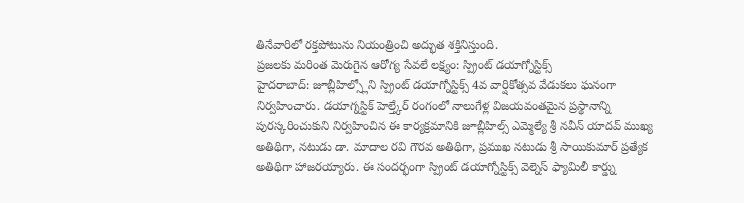తినేవారిలో రక్తపోటును నియంత్రించి అద్భుత శక్తినిస్తుంది.
ప్రజలకు మరింత మెరుగైన ఆరోగ్య సేవలే లక్ష్యం: స్ప్రింట్ డయాగ్నోస్టిక్స్
హైదరాబాద్: జూబ్లీహిల్స్లోని స్ప్రింట్ డయాగ్నోస్టిక్స్ 4వ వార్షికోత్సవ వేడుకలు ఘనంగా నిర్వహించారు. డయాగ్నస్టిక్ హెల్త్కేర్ రంగంలో నాలుగేళ్ల విజయవంతమైన ప్రస్థానాన్ని పురస్కరించుకుని నిర్వహించిన ఈ కార్యక్రమానికి జూబ్లీహిల్స్ ఎమ్మెల్యే శ్రీ నవీన్ యాదవ్ ముఖ్య అతిథిగా, నటుడు డా. మాదాల రవి గౌరవ అతిథిగా, ప్రముఖ నటుడు శ్రీ సాయికుమార్ ప్రత్యేక అతిథిగా హాజరయ్యారు. ఈ సందర్భంగా స్ప్రింట్ డయాగ్నోస్టిక్స్ వెల్నెస్ ఫ్యామిలీ కార్డ్ను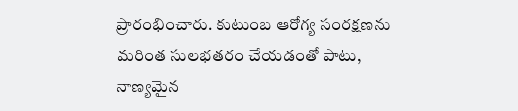ప్రారంభించారు. కుటుంబ ఆరోగ్య సంరక్షణను మరింత సులభతరం చేయడంతో పాటు, నాణ్యమైన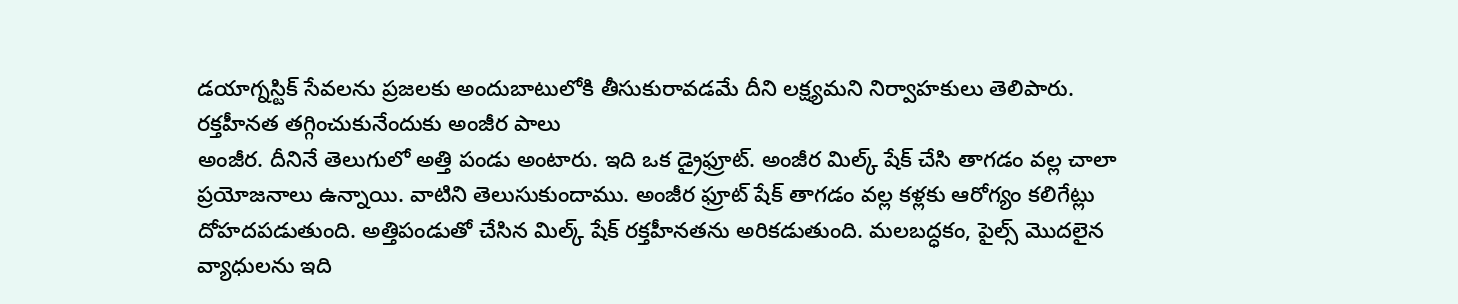డయాగ్నస్టిక్ సేవలను ప్రజలకు అందుబాటులోకి తీసుకురావడమే దీని లక్ష్యమని నిర్వాహకులు తెలిపారు.
రక్తహీనత తగ్గించుకునేందుకు అంజీర పాలు
అంజీర. దీనినే తెలుగులో అత్తి పండు అంటారు. ఇది ఒక డ్రైఫ్రూట్. అంజీర మిల్క్ షేక్ చేసి తాగడం వల్ల చాలా ప్రయోజనాలు ఉన్నాయి. వాటిని తెలుసుకుందాము. అంజీర ఫ్రూట్ షేక్ తాగడం వల్ల కళ్లకు ఆరోగ్యం కలిగేట్లు దోహదపడుతుంది. అత్తిపండుతో చేసిన మిల్క్ షేక్ రక్తహీనతను అరికడుతుంది. మలబద్ధకం, పైల్స్ మొదలైన వ్యాధులను ఇది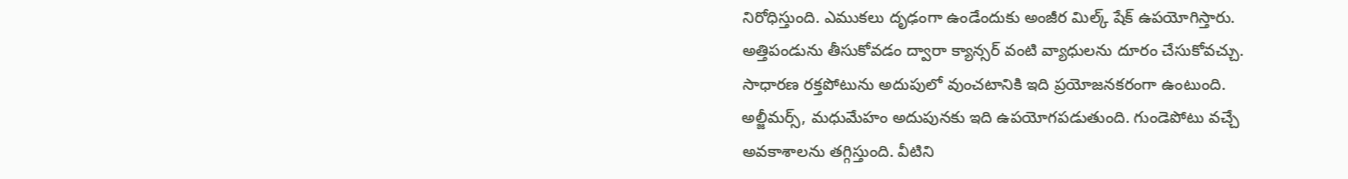నిరోధిస్తుంది. ఎముకలు దృఢంగా ఉండేందుకు అంజీర మిల్క్ షేక్ ఉపయోగిస్తారు. అత్తిపండును తీసుకోవడం ద్వారా క్యాన్సర్ వంటి వ్యాధులను దూరం చేసుకోవచ్చు. సాధారణ రక్తపోటును అదుపులో వుంచటానికి ఇది ప్రయోజనకరంగా ఉంటుంది. అల్జీమర్స్, మధుమేహం అదుపునకు ఇది ఉపయోగపడుతుంది. గుండెపోటు వచ్చే అవకాశాలను తగ్గిస్తుంది. వీటిని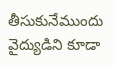తీసుకునేముందు వైద్యుడిని కూడా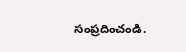సంప్రదించండి.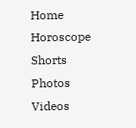Home
Horoscope
Shorts
Photos
Videos